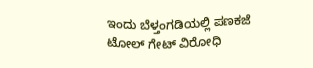ಇಂದು ಬೆಳ್ತಂಗಡಿಯಲ್ಲಿ ಪಣಕಜೆ ಟೋಲ್ ಗೇಟ್ ವಿರೋಧಿ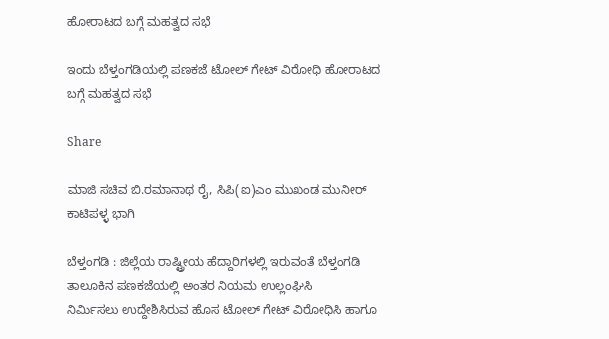ಹೋರಾಟದ ಬಗ್ಗೆ ಮಹತ್ವದ ಸಭೆ

ಇಂದು ಬೆಳ್ತಂಗಡಿಯಲ್ಲಿ ಪಣಕಜೆ ಟೋಲ್ ಗೇಟ್ ವಿರೋಧಿ ಹೋರಾಟದ ಬಗ್ಗೆ ಮಹತ್ವದ ಸಭೆ

Share

ಮಾಜಿ ಸಚಿವ ಬಿ.ರಮಾನಾಥ ರೈ, ಸಿಪಿ(ಐ)ಎಂ ಮುಖಂಡ ಮುನೀರ್ ಕಾಟಿಪಳ್ಳ ಭಾಗಿ

ಬೆಳ್ತಂಗಡಿ : ಜಿಲ್ಲೆಯ ರಾಷ್ಟ್ರೀಯ ಹೆದ್ದಾರಿಗಳಲ್ಲಿ ಇರುವಂತೆ ಬೆಳ್ತಂಗಡಿ ತಾಲೂಕಿನ ಪಣಕಜೆಯಲ್ಲಿ ಅಂತರ ನಿಯಮ ಉಲ್ಲಂಘಿಸಿ
ನಿರ್ಮಿಸಲು ಉದ್ದೇಶಿಸಿರುವ ಹೊಸ ಟೋಲ್ ಗೇಟ್ ವಿರೋಧಿಸಿ ಹಾಗೂ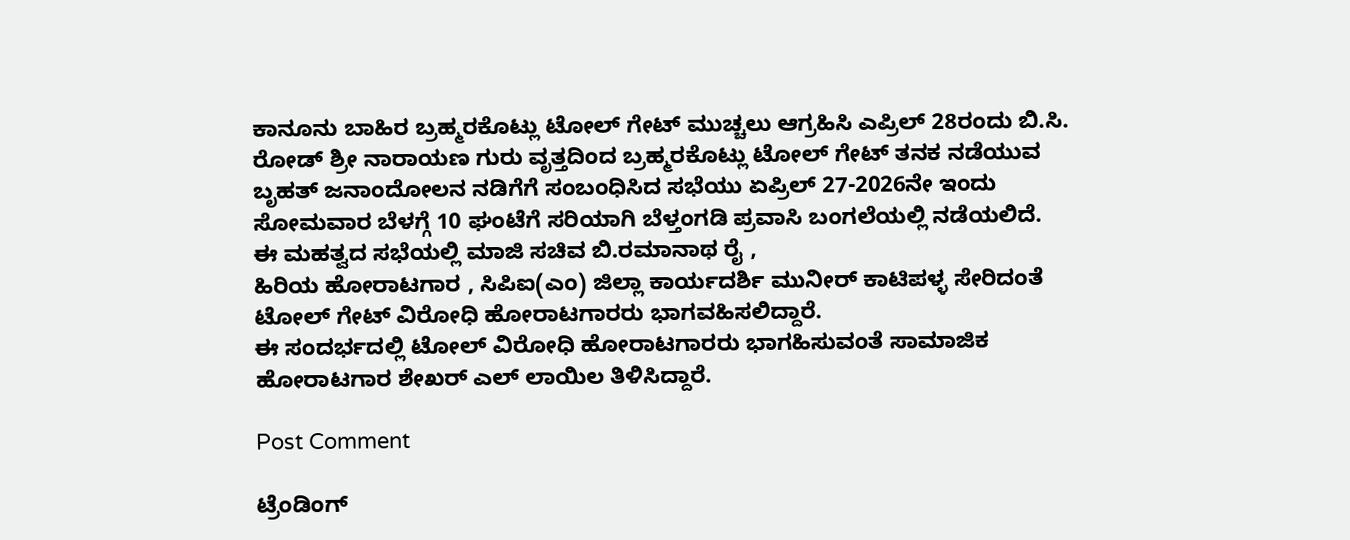ಕಾನೂನು ಬಾಹಿರ ಬ್ರಹ್ಮರಕೊಟ್ಲು ಟೋಲ್ ಗೇಟ್ ಮುಚ್ಚಲು ಆಗ್ರಹಿಸಿ ಎಪ್ರಿಲ್ 28ರಂದು ಬಿ.ಸಿ. ರೋಡ್ ಶ್ರೀ ನಾರಾಯಣ ಗುರು ವೃತ್ತದಿಂದ ಬ್ರಹ್ಮರಕೊಟ್ಲು ಟೋಲ್ ಗೇಟ್ ತನಕ ನಡೆಯುವ ಬೃಹತ್ ಜನಾಂದೋಲನ ನಡಿಗೆಗೆ ಸಂಬಂಧಿಸಿದ ಸಭೆಯು ಏಪ್ರಿಲ್ 27-2026ನೇ ಇಂದು ಸೋಮವಾರ ಬೆಳಗ್ಗೆ 10 ಘಂಟೆಗೆ ಸರಿಯಾಗಿ ಬೆಳ್ತಂಗಡಿ ಪ್ರವಾಸಿ ಬಂಗಲೆಯಲ್ಲಿ ನಡೆಯಲಿದೆ.
ಈ ಮಹತ್ವದ ಸಭೆಯಲ್ಲಿ ಮಾಜಿ ಸಚಿವ ಬಿ.ರಮಾನಾಥ ರೈ ,
ಹಿರಿಯ ಹೋರಾಟಗಾರ , ಸಿಪಿಐ(ಎಂ) ಜಿಲ್ಲಾ ಕಾರ್ಯದರ್ಶಿ ಮುನೀರ್ ಕಾಟಿಪಳ್ಳ ಸೇರಿದಂತೆ ಟೋಲ್ ಗೇಟ್ ವಿರೋಧಿ ಹೋರಾಟಗಾರರು ಭಾಗವಹಿಸಲಿದ್ದಾರೆ‌.
ಈ ಸಂದರ್ಭದಲ್ಲಿ ಟೋಲ್ ವಿರೋಧಿ ಹೋರಾಟಗಾರರು ಭಾಗಹಿಸುವಂತೆ ಸಾಮಾಜಿಕ ಹೋರಾಟಗಾರ ಶೇಖರ್ ಎಲ್ ಲಾಯಿಲ ತಿಳಿಸಿದ್ದಾರೆ.

Post Comment

ಟ್ರೆಂಡಿಂಗ್‌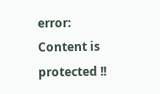error: Content is protected !!